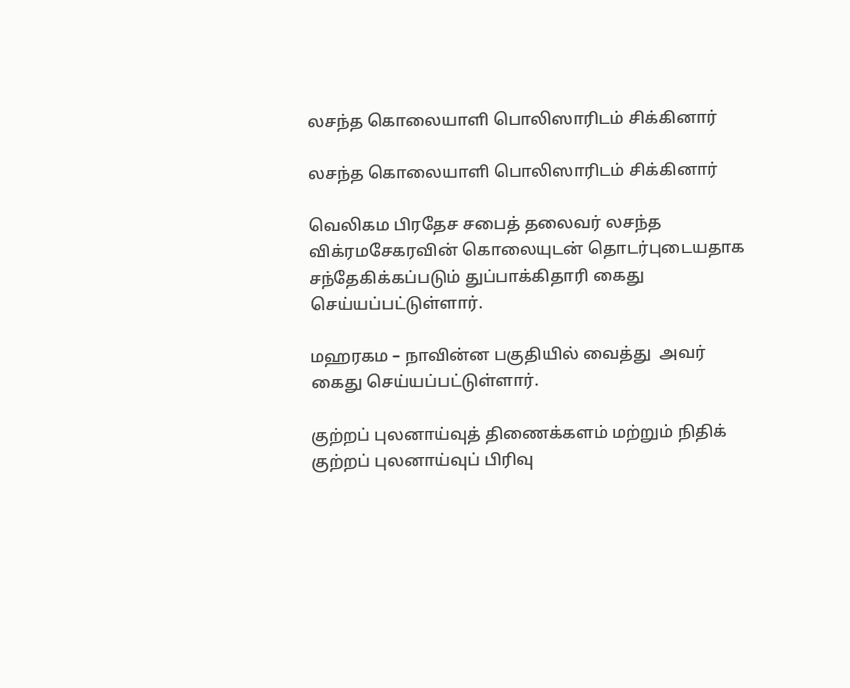லசந்த கொலையாளி பொலிஸாரிடம் சிக்கினார்

லசந்த கொலையாளி பொலிஸாரிடம் சிக்கினார்

வெலிகம பிரதேச சபைத் தலைவர் லசந்த விக்ரமசேகரவின் கொலையுடன் தொடர்புடையதாக சந்தேகிக்கப்படும் துப்பாக்கிதாரி கைது செய்யப்பட்டுள்ளார்.

மஹரகம – நாவின்ன பகுதியில் வைத்து  அவர் கைது செய்யப்பட்டுள்ளார்.

குற்றப் புலனாய்வுத் திணைக்களம் மற்றும் நிதிக் குற்றப் புலனாய்வுப் பிரிவு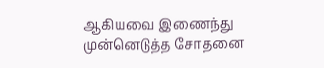ஆகியவை இணைந்து முன்னெடுத்த சோதனை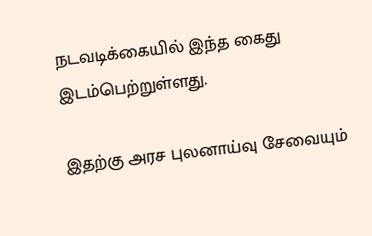நடவடிக்கையில் இந்த கைது இடம்பெற்றுள்ளது.

இதற்கு அரச புலனாய்வு சேவையும்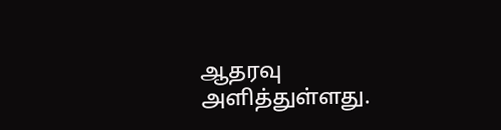ஆதரவு அளித்துள்ளது.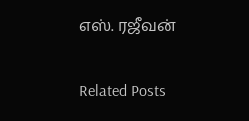எஸ். ரஜீவன்

Related Posts